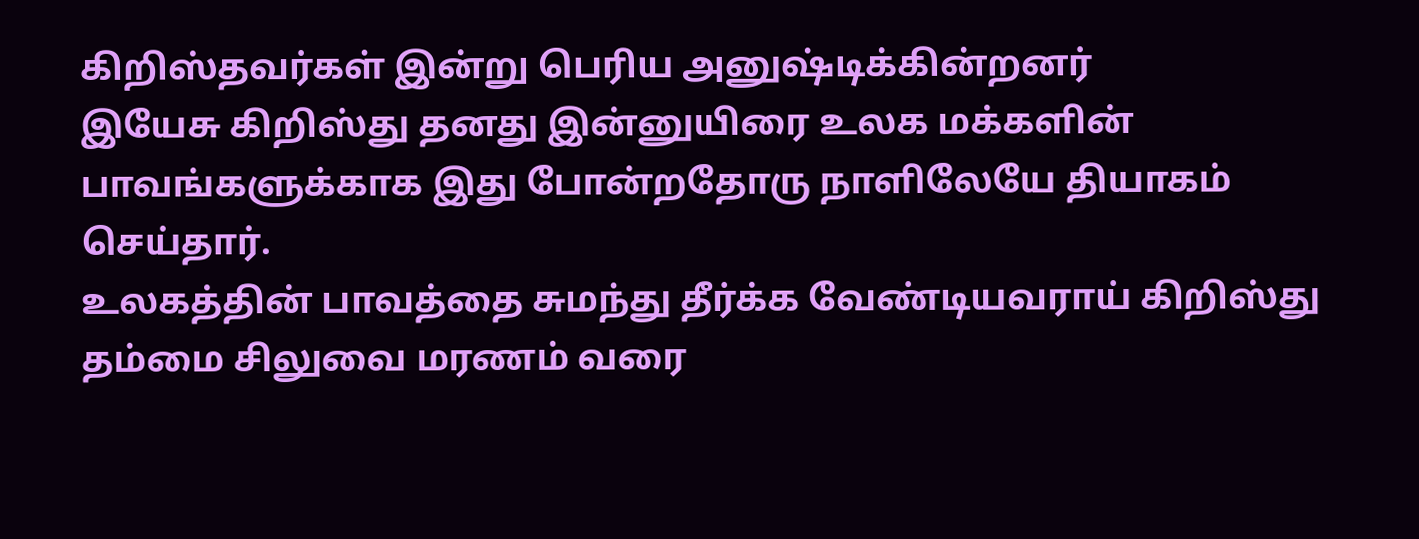கிறிஸ்தவர்கள் இன்று பெரிய அனுஷ்டிக்கின்றனர்
இயேசு கிறிஸ்து தனது இன்னுயிரை உலக மக்களின் பாவங்களுக்காக இது போன்றதோரு நாளிலேயே தியாகம் செய்தார்.
உலகத்தின் பாவத்தை சுமந்து தீர்க்க வேண்டியவராய் கிறிஸ்து தம்மை சிலுவை மரணம் வரை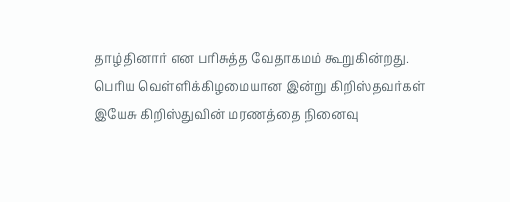தாழ்தினார் என பரிசுத்த வேதாகமம் கூறுகின்றது.
பெரிய வெள்ளிக்கிழமையான இன்று கிறிஸ்தவர்கள் இயேசு கிறிஸ்துவின் மரணத்தை நினைவு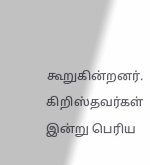கூறுகின்றனர்.
கிறிஸ்தவர்கள் இன்று பெரிய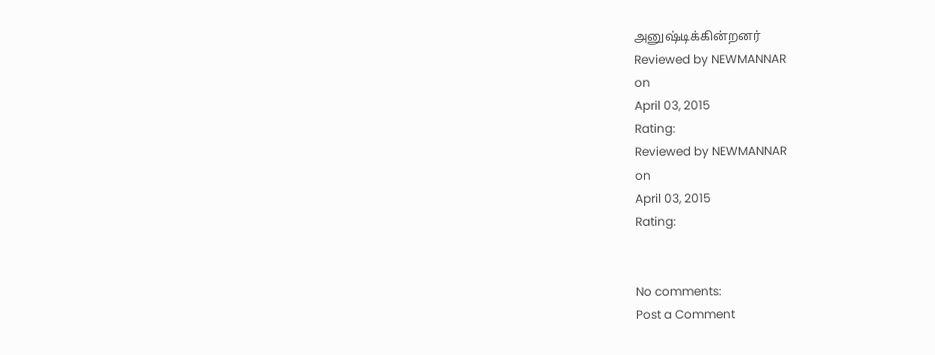அனுஷ்டிக்கின்றனர்
Reviewed by NEWMANNAR
on
April 03, 2015
Rating:
Reviewed by NEWMANNAR
on
April 03, 2015
Rating:


No comments:
Post a Comment